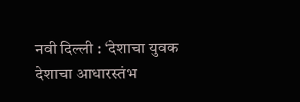नवी दिल्ली : ‘देशाचा युवक देशाचा आधारस्तंभ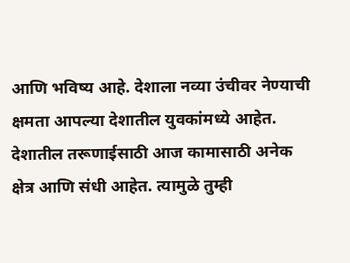आणि भविष्य आहे. देशाला नव्या उंचीवर नेण्याची क्षमता आपल्या देशातील युवकांमध्ये आहेत. देशातील तरूणाईसाठी आज कामासाठी अनेक क्षेत्र आणि संधी आहेत. त्यामुळे तुम्ही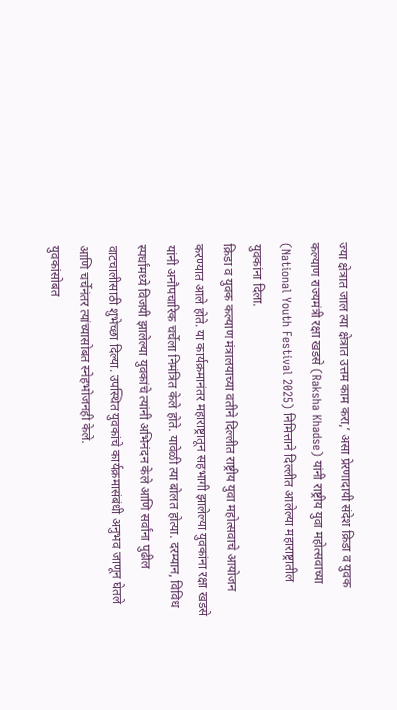ज्या क्षेत्रात जाल त्या क्षेत्रात उत्तम काम करा,’ असा प्रेरणादायी संदेश क्रिडा व युवक कल्याण राज्यमंत्री रक्षा खडसे (Raksha Khadse) यांनी राष्ट्रीय युवा महोत्सवाच्या (National Youth Festival 2025) निमित्ताने दिल्लीत आलेल्या महाराष्ट्रातील युवकांना दिला.
क्रिडा व युवक कल्याण मंत्रालयाच्या वतीने दिल्लीत राष्ट्रीय युवा महोत्सवाचे आयोजन करण्यात आले होते. या कार्यक्रमानंतर महाराष्ट्रातून सहभागी झालेल्या युवकांना रक्षा खडसे यांनी अनौपचारिक चर्चेला निमंत्रित केले होते. यावेळी त्या बोलत होत्या. दरम्यान, विविध स्पर्धांमध्ये विजयी झालेल्या युवकांचे त्यांनी अभिनंदन केले आणि सर्वांना पुढील वाटचालीसाठी शुभेच्छा दिल्या. उपस्थित युवकांचे कार्यक्रमासंबंधी अनुभव जाणून घेतले आणि चर्चेनंतर त्यांच्यासोबत स्नेहभोजनही केले.
युवकांसोबत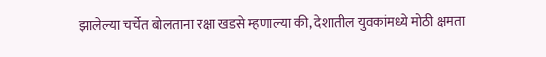झालेल्या चर्चेत बोलताना रक्षा खडसे म्हणाल्या की, देशातील युवकांमध्ये मोठी क्षमता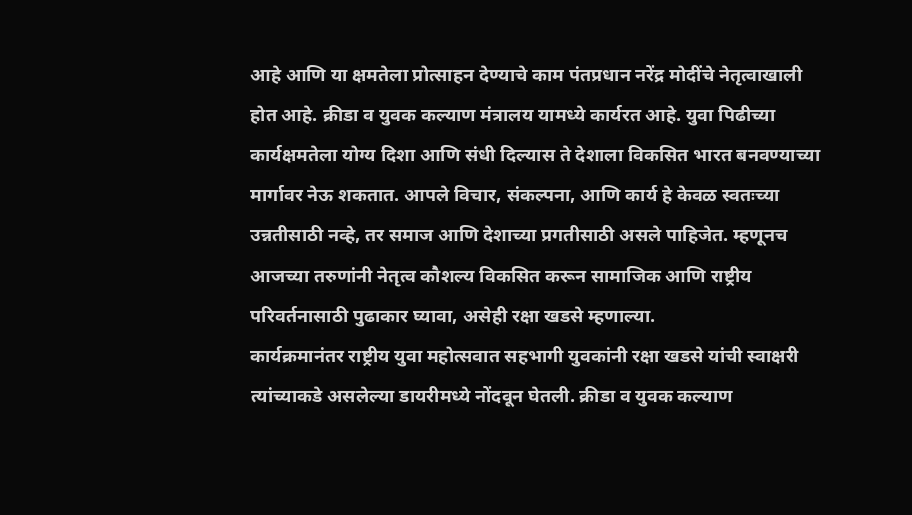आहे आणि या क्षमतेला प्रोत्साहन देण्याचे काम पंतप्रधान नरेंद्र मोदींचे नेतृत्वाखाली होत आहे. क्रीडा व युवक कल्याण मंत्रालय यामध्ये कार्यरत आहे. युवा पिढीच्या कार्यक्षमतेला योग्य दिशा आणि संधी दिल्यास ते देशाला विकसित भारत बनवण्याच्या मार्गावर नेऊ शकतात. आपले विचार, संकल्पना, आणि कार्य हे केवळ स्वतःच्या उन्नतीसाठी नव्हे, तर समाज आणि देशाच्या प्रगतीसाठी असले पाहिजेत. म्हणूनच आजच्या तरुणांनी नेतृत्व कौशल्य विकसित करून सामाजिक आणि राष्ट्रीय परिवर्तनासाठी पुढाकार घ्यावा, असेही रक्षा खडसे म्हणाल्या.
कार्यक्रमानंतर राष्ट्रीय युवा महोत्सवात सहभागी युवकांनी रक्षा खडसे यांची स्वाक्षरी त्यांच्याकडे असलेल्या डायरीमध्ये नोंदवून घेतली. क्रीडा व युवक कल्याण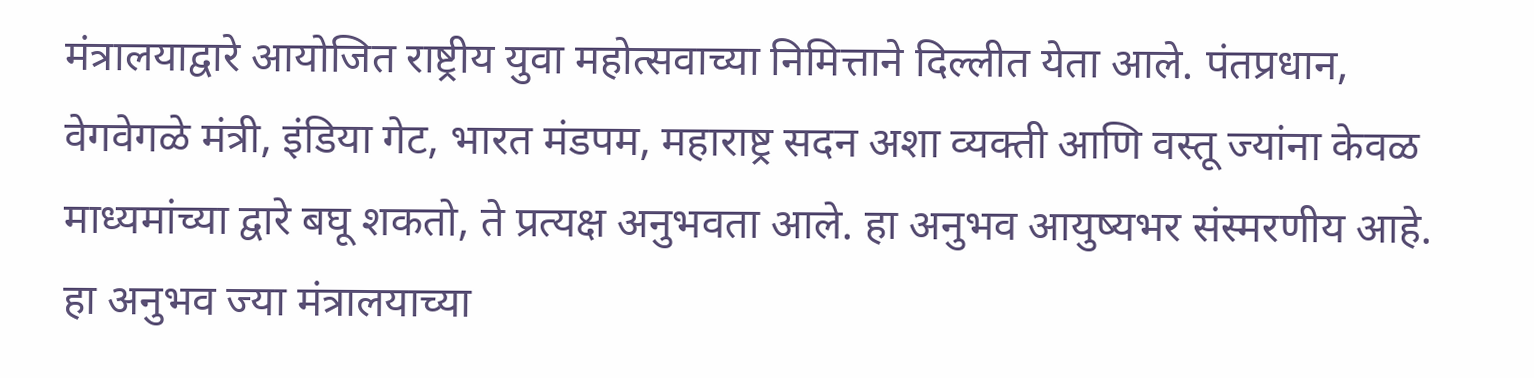मंत्रालयाद्वारे आयोजित राष्ट्रीय युवा महोत्सवाच्या निमित्ताने दिल्लीत येता आले. पंतप्रधान, वेगवेगळे मंत्री, इंडिया गेट, भारत मंडपम, महाराष्ट्र सदन अशा व्यक्ती आणि वस्तू ज्यांना केवळ माध्यमांच्या द्वारे बघू शकतो, ते प्रत्यक्ष अनुभवता आले. हा अनुभव आयुष्यभर संस्मरणीय आहे. हा अनुभव ज्या मंत्रालयाच्या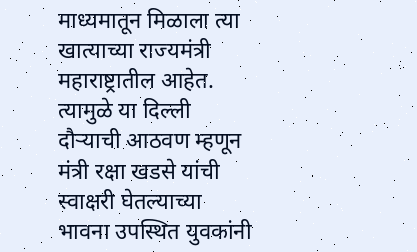माध्यमातून मिळाला त्या खात्याच्या राज्यमंत्री महाराष्ट्रातील आहेत. त्यामुळे या दिल्ली दौऱ्याची आठवण म्हणून मंत्री रक्षा खडसे यांची स्वाक्षरी घेतल्याच्या भावना उपस्थित युवकांनी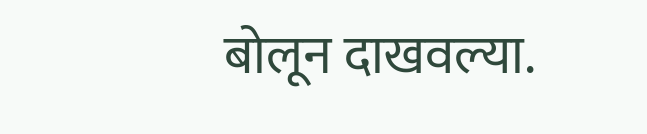बोलून दाखवल्या.